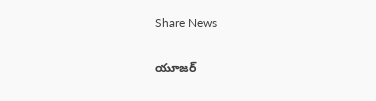Share News

యూజర్‌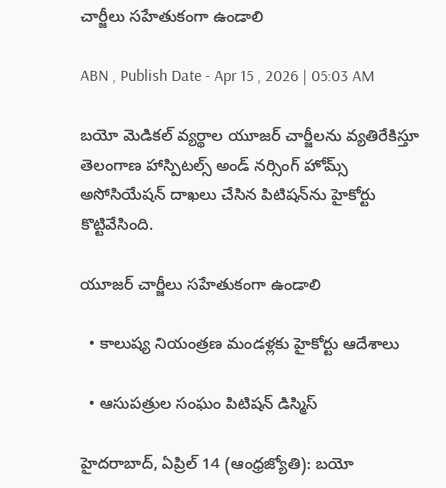చార్జీలు సహేతుకంగా ఉండాలి

ABN , Publish Date - Apr 15 , 2026 | 05:03 AM

బయో మెడికల్‌ వ్యర్థాల యూజర్‌ చార్జీలను వ్యతిరేకిస్తూ తెలంగాణ హాస్పిటల్స్‌ అండ్‌ నర్సింగ్‌ హోమ్స్‌ అసోసియేషన్‌ దాఖలు చేసిన పిటిషన్‌ను హైకోర్టు కొట్టివేసింది.

యూజర్‌ చార్జీలు సహేతుకంగా ఉండాలి

  • కాలుష్య నియంత్రణ మండళ్లకు హైకోర్టు ఆదేశాలు

  • ఆసుపత్రుల సంఘం పిటిషన్‌ డిస్మిస్‌

హైదరాబాద్‌, ఏప్రిల్‌ 14 (ఆంధ్రజ్యోతి): బయో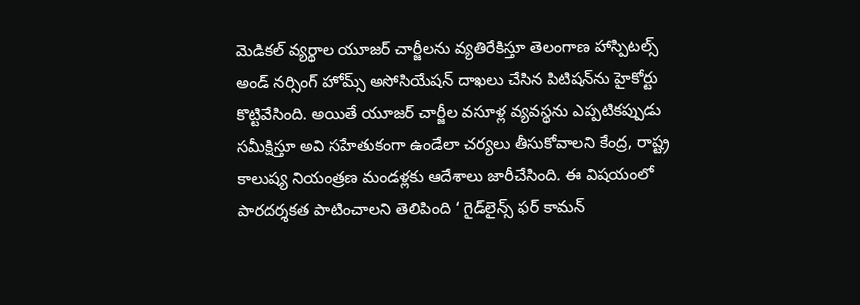మెడికల్‌ వ్యర్థాల యూజర్‌ చార్జీలను వ్యతిరేకిస్తూ తెలంగాణ హాస్పిటల్స్‌ అండ్‌ నర్సింగ్‌ హోమ్స్‌ అసోసియేషన్‌ దాఖలు చేసిన పిటిషన్‌ను హైకోర్టు కొట్టివేసింది. అయితే యూజర్‌ చార్జీల వసూళ్ల వ్యవస్థను ఎప్పటికప్పుడు సమీక్షిస్తూ అవి సహేతుకంగా ఉండేలా చర్యలు తీసుకోవాలని కేంద్ర, రాష్ట్ర కాలుష్య నియంత్రణ మండళ్లకు ఆదేశాలు జారీచేసింది. ఈ విషయంలో పారదర్శకత పాటించాలని తెలిపింది ‘ గైడ్‌లైన్స్‌ ఫర్‌ కామన్‌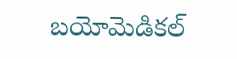బయోమెడికల్‌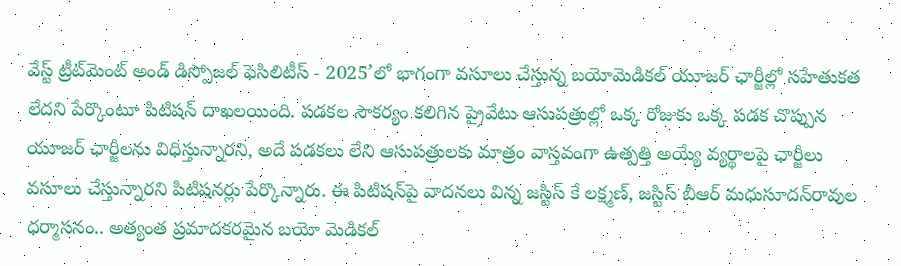వేస్ట్‌ ట్రీట్‌మెంట్‌ అండ్‌ డిస్పోజల్‌ ఫెసిలిటీస్‌ - 2025’లో భాగంగా వసూలు చేస్తున్న బయోమెడికల్‌ యూజర్‌ ఛార్జీల్లో సహేతుకత లేదని పేర్కొంటూ పిటిషన్‌ దాఖలయింది. పడకల సౌకర్యం కలిగిన ప్రైవేటు ఆసుపత్రుల్లో ఒక్క రోజుకు ఒక్క పడక చొప్పున యూజర్‌ ఛార్జీలను విధిస్తున్నారని, అదే పడకలు లేని ఆసుపత్రులకు మాత్రం వాస్తవంగా ఉత్పత్తి అయ్యే వ్యర్థాలపై ఛార్జీలు వసూలు చేస్తున్నారని పిటిషనర్లు పేర్కొన్నారు. ఈ పిటిషన్‌పై వాదనలు విన్న జస్టిస్‌ కే లక్ష్మణ్‌, జస్టిస్‌ బీఆర్‌ మధుసూదన్‌రావుల ధర్మాసనం.. అత్యంత ప్రమాదకరమైన బయో మెడికల్‌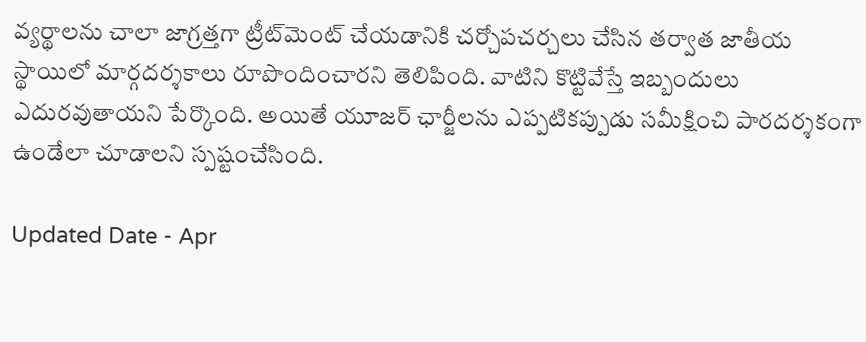వ్యర్థాలను చాలా జాగ్రత్తగా ట్రీట్‌మెంట్‌ చేయడానికి చర్చోపచర్చలు చేసిన తర్వాత జాతీయ స్థాయిలో మార్గదర్శకాలు రూపొందించారని తెలిపింది. వాటిని కొట్టివేస్తే ఇబ్బందులు ఎదురవుతాయని పేర్కొంది. అయితే యూజర్‌ ఛార్జీలను ఎప్పటికప్పుడు సమీక్షించి పారదర్శకంగా ఉండేలా చూడాలని స్పష్టంచేసింది.

Updated Date - Apr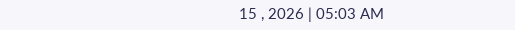15 , 2026 | 05:03 AM